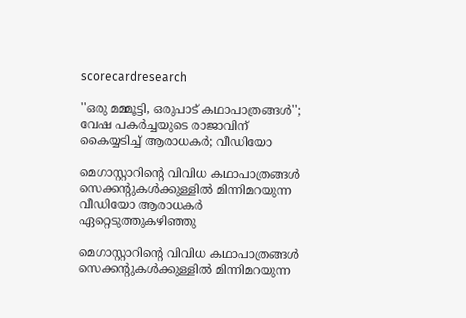scorecardresearch

''ഒരു മമ്മൂട്ടി, ഒരുപാട് കഥാപാത്രങ്ങൾ''; വേഷ പകർച്ചയുടെ രാജാവിന് കൈയ്യടിച്ച് ആരാധകർ; വീഡിയോ

മെഗാസ്റ്റാറിന്റെ വിവിധ കഥാപാത്രങ്ങൾ സെക്കന്റുകൾക്കുള്ളിൽ മിന്നിമറയുന്ന വീഡിയോ ആരാധകർ ഏറ്റെടുത്തുകഴിഞ്ഞു

മെഗാസ്റ്റാറിന്റെ വിവിധ കഥാപാത്രങ്ങൾ സെക്കന്റുകൾക്കുള്ളിൽ മിന്നിമറയുന്ന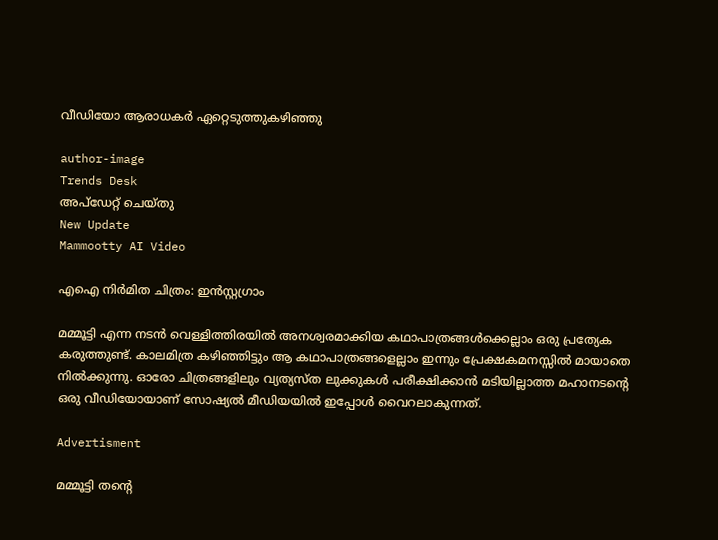വീഡിയോ ആരാധകർ ഏറ്റെടുത്തുകഴിഞ്ഞു

author-image
Trends Desk
അപ്‌ഡേറ്റ് ചെയ്‌തു
New Update
Mammootty AI Video

എഐ നിർമിത ചിത്രം: ഇൻസ്റ്റഗ്രാം

മമ്മൂട്ടി എന്ന നടൻ വെള്ളിത്തിരയിൽ അനശ്വരമാക്കിയ കഥാപാത്രങ്ങൾക്കെല്ലാം ഒരു പ്രത്യേക കരുത്തുണ്ട്. കാലമിത്ര കഴിഞ്ഞിട്ടും ആ കഥാപാത്രങ്ങളെല്ലാം ഇന്നും പ്രേക്ഷകമനസ്സിൽ മായാതെ നിൽക്കുന്നു. ഓരോ ചിത്രങ്ങളിലും വ്യത്യസ്ത ലുക്കുകൾ പരീക്ഷിക്കാൻ മടിയില്ലാത്ത മഹാനടന്റെ ഒരു വീഡിയോയാണ് സോഷ്യൽ മീഡിയയിൽ ഇപ്പോൾ വൈറലാകുന്നത്.

Advertisment

മമ്മൂട്ടി തന്റെ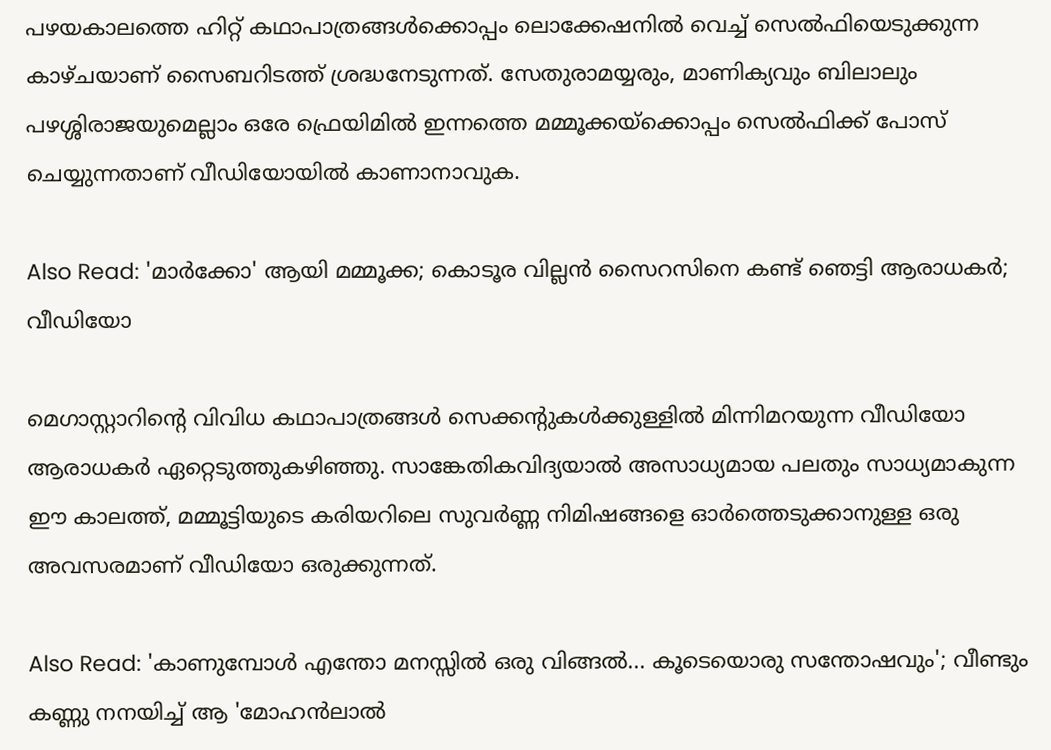പഴയകാലത്തെ ഹിറ്റ് കഥാപാത്രങ്ങൾക്കൊപ്പം ലൊക്കേഷനിൽ വെച്ച് സെൽഫിയെടുക്കുന്ന കാഴ്ചയാണ് സൈബറിടത്ത് ശ്രദ്ധനേടുന്നത്. സേതുരാമയ്യരും, മാണിക്യവും ബിലാലും പഴശ്ശിരാജയുമെല്ലാം ഒരേ ഫ്രെയിമിൽ ഇന്നത്തെ മമ്മൂക്കയ്ക്കൊപ്പം സെൽഫിക്ക് പോസ് ചെയ്യുന്നതാണ് വീഡിയോയിൽ കാണാനാവുക.

Also Read: 'മാർക്കോ' ആയി മമ്മൂക്ക; കൊടൂര വില്ലൻ സൈറസിനെ കണ്ട് ഞെട്ടി ആരാധകർ; വീഡിയോ

മെഗാസ്റ്റാറിന്റെ വിവിധ കഥാപാത്രങ്ങൾ സെക്കന്റുകൾക്കുള്ളിൽ മിന്നിമറയുന്ന വീഡിയോ ആരാധകർ ഏറ്റെടുത്തുകഴിഞ്ഞു. സാങ്കേതികവിദ്യയാൽ അസാധ്യമായ പലതും സാധ്യമാകുന്ന ഈ കാലത്ത്, മമ്മൂട്ടിയുടെ കരിയറിലെ സുവർണ്ണ നിമിഷങ്ങളെ ഓർത്തെടുക്കാനുള്ള ഒരു അവസരമാണ് വീഡിയോ ഒരുക്കുന്നത്.

Also Read: 'കാണുമ്പോൾ എന്തോ മനസ്സിൽ ഒരു വിങ്ങൽ... കൂടെയൊരു സന്തോഷവും'; വീണ്ടും കണ്ണു നനയിച്ച് ആ 'മോഹൻലാൽ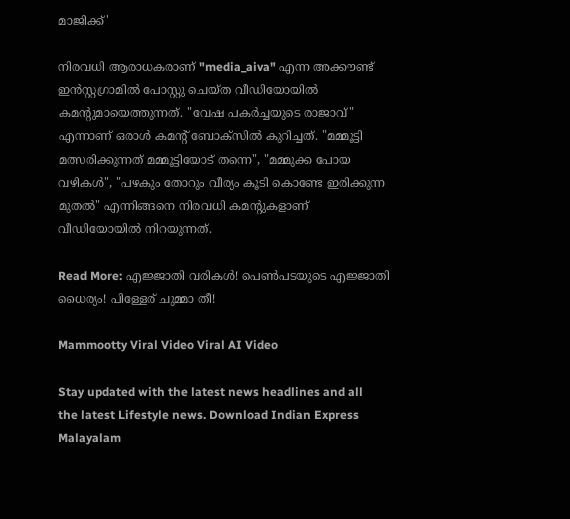മാജിക്ക്'

നിരവധി ആരാധകരാണ് "media_aiva" എന്ന അക്കൗണ്ട് ഇൻസ്റ്റഗ്രാമിൽ പോസ്റ്റു ചെയ്ത വീഡിയോയിൽ കമന്റുമായെത്തുന്നത്. "വേഷ പകർച്ചയുടെ രാജാവ്" എന്നാണ് ഒരാൾ കമന്റ് ബോക്സിൽ കുറിച്ചത്. "മമ്മൂട്ടി മത്സരിക്കുന്നത് മമ്മൂട്ടിയോട് തന്നെ", "മമ്മുക്ക പോയ വഴികൾ", "പഴകും തോറും വീര്യം കൂടി കൊണ്ടേ ഇരിക്കുന്ന മുതൽ" എന്നിങ്ങനെ നിരവധി കമന്റുകളാണ് വീഡിയോയിൽ നിറയുന്നത്.

Read More: എജ്ജാതി വരികൾ! പെൺപടയുടെ എജ്ജാതി ധൈര്യം! പിള്ളേര് ചുമ്മാ തീ!

Mammootty Viral Video Viral AI Video

Stay updated with the latest news headlines and all the latest Lifestyle news. Download Indian Express Malayalam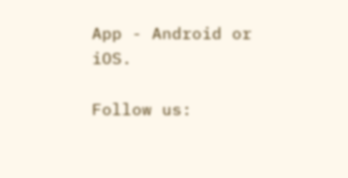App - Android or iOS.

Follow us: